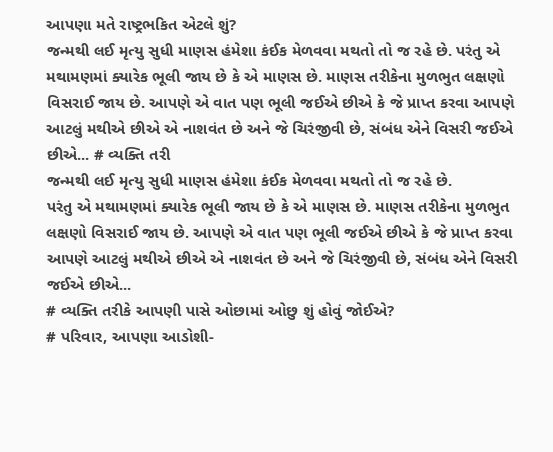આપણા મતે રાષ્ટ્રભકિત એટલે શું?
જન્મથી લઈ મૃત્યુ સુધી માણસ હંમેશા કંઈક મેળવવા મથતો તો જ રહે છે. પરંતુ એ મથામણમાં ક્યારેક ભૂલી જાય છે કે એ માણસ છે. માણસ તરીકેના મુળભુત લક્ષણો વિસરાઈ જાય છે. આપણે એ વાત પણ ભૂલી જઈએ છીએ કે જે પ્રાપ્ત કરવા આપણે આટલું મથીએ છીએ એ નાશવંત છે અને જે ચિરંજીવી છે, સંબંધ એને વિસરી જઈએ છીએ... # વ્યક્તિ તરી
જન્મથી લઈ મૃત્યુ સુધી માણસ હંમેશા કંઈક મેળવવા મથતો તો જ રહે છે.
પરંતુ એ મથામણમાં ક્યારેક ભૂલી જાય છે કે એ માણસ છે. માણસ તરીકેના મુળભુત લક્ષણો વિસરાઈ જાય છે. આપણે એ વાત પણ ભૂલી જઈએ છીએ કે જે પ્રાપ્ત કરવા આપણે આટલું મથીએ છીએ એ નાશવંત છે અને જે ચિરંજીવી છે, સંબંધ એને વિસરી જઈએ છીએ...
# વ્યક્તિ તરીકે આપણી પાસે ઓછામાં ઓછુ શું હોવું જોઈએ?
# પરિવાર, આપણા આડોશી-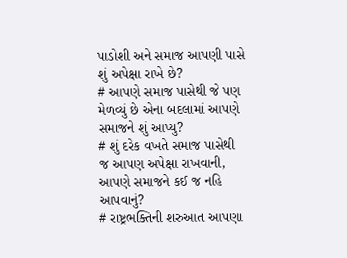પાડોશી અને સમાજ આપણી પાસે શું અપેક્ષા રાખે છે?
# આપણે સમાજ પાસેથી જે પણ મેળવ્યું છે એના બદલામાં આપણે સમાજને શું આપ્યુ?
# શું દરેક વખતે સમાજ પાસેથી જ આપણ અપેક્ષા રાખવાની, આપણે સમાજને કઈ જ નહિ આપવાનું?
# રાષ્ટ્રભક્તિની શરુઆત આપણા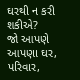ઘરથી ન કરી શકીએ?
જો આપણે આપણા ઘર, પરિવાર,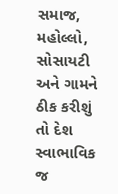સમાજ, મહોલ્લો, સોસાયટી અને ગામને ઠીક કરીશું તો દેશ સ્વાભાવિક જ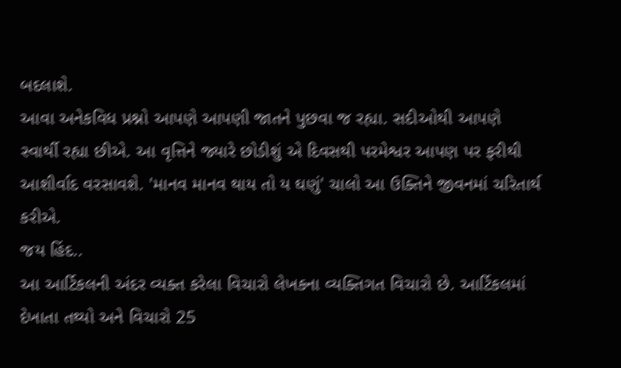બદલાશે.
આવા અનેકવિધ પ્રશ્નો આપણે આપણી જાતને પુછવા જ રહ્યા. સદીઓથી આપણે સ્વાર્થી રહ્યા છીએ. આ વૃત્તિને જ્યારે છોડીશું એ દિવસથી પરમેશ્વર આપણ પર ફરીથી આશીર્વાદ વરસાવશે. 'માનવ માનવ થાય તો ય ઘણું' ચાલો આ ઉક્તિને જીવનમાં ચરિતાર્થ કરીએ.
જય હિંદ..
આ આર્ટિકલની અંદર વ્યક્ત કરેલા વિચારો લેખકના વ્યક્તિગત વિચારો છે. આર્ટિકલમાં દેખાતા તથ્યો અને વિચારો 25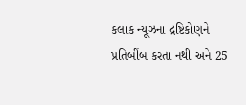કલાક ન્યૂઝના દ્રષ્ટિકોણને પ્રતિબીંબ કરતા નથી અને 25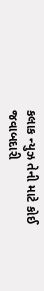કલાક ન્યુઝ તેની માટે કોઈ જવાબદારી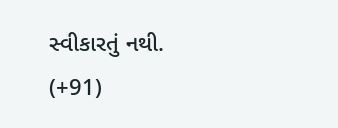સ્વીકારતું નથી.
(+91)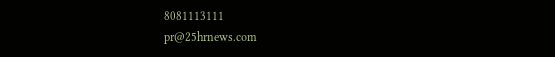8081113111
pr@25hrnews.com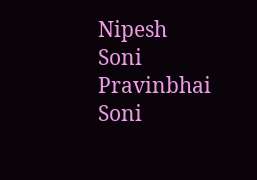Nipesh Soni
Pravinbhai Soni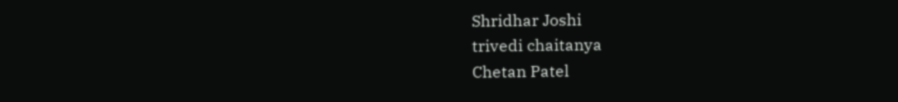Shridhar Joshi
trivedi chaitanya
Chetan Patel